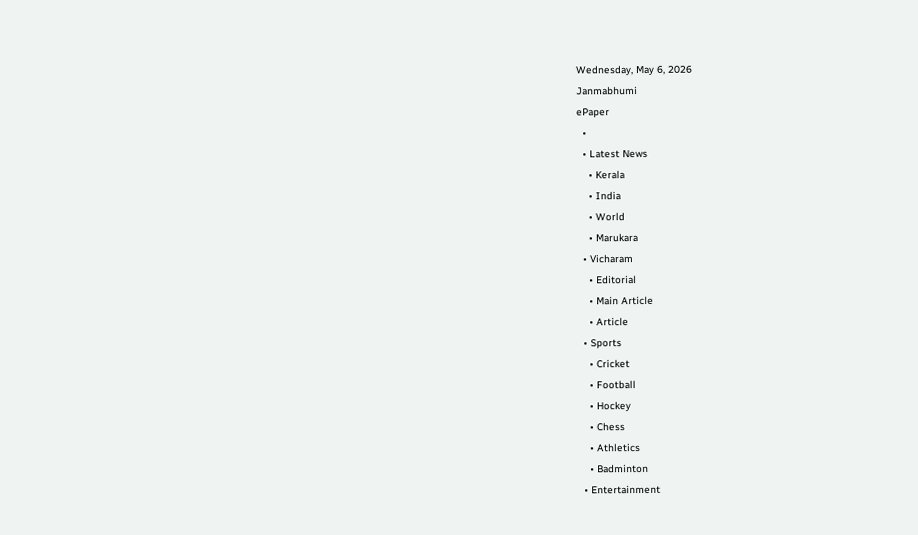Wednesday, May 6, 2026
Janmabhumi
ePaper
  •
  • Latest News
    • Kerala
    • India
    • World
    • Marukara
  • Vicharam
    • Editorial
    • Main Article
    • Article
  • Sports
    • Cricket
    • Football
    • Hockey
    • Chess
    • Athletics
    • Badminton
  • Entertainment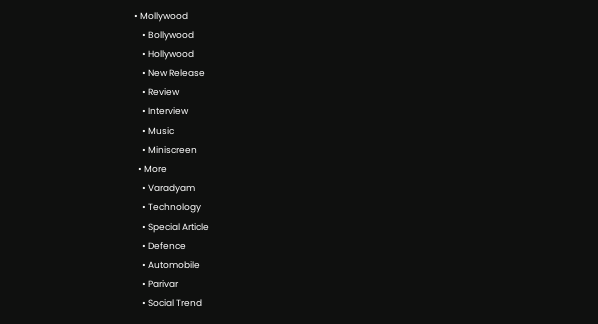• Mollywood
    • Bollywood
    • Hollywood
    • New Release
    • Review
    • Interview
    • Music
    • Miniscreen
  • More
    • Varadyam
    • Technology
    • Special Article
    • Defence
    • Automobile
    • Parivar
    • Social Trend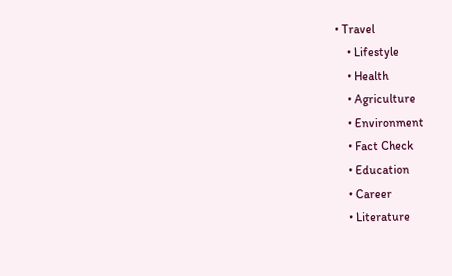• Travel
    • Lifestyle
    • Health
    • Agriculture
    • Environment
    • Fact Check
    • Education
    • Career
    • Literature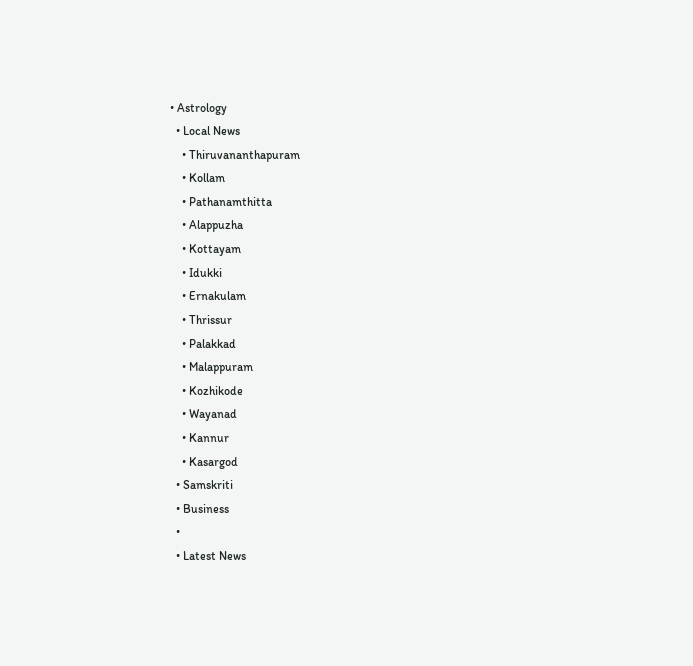• Astrology
  • Local News
    • Thiruvananthapuram
    • Kollam
    • Pathanamthitta
    • Alappuzha
    • Kottayam
    • Idukki
    • Ernakulam
    • Thrissur
    • Palakkad
    • Malappuram
    • Kozhikode
    • Wayanad
    • Kannur
    • Kasargod
  • Samskriti
  • Business
  •
  • Latest News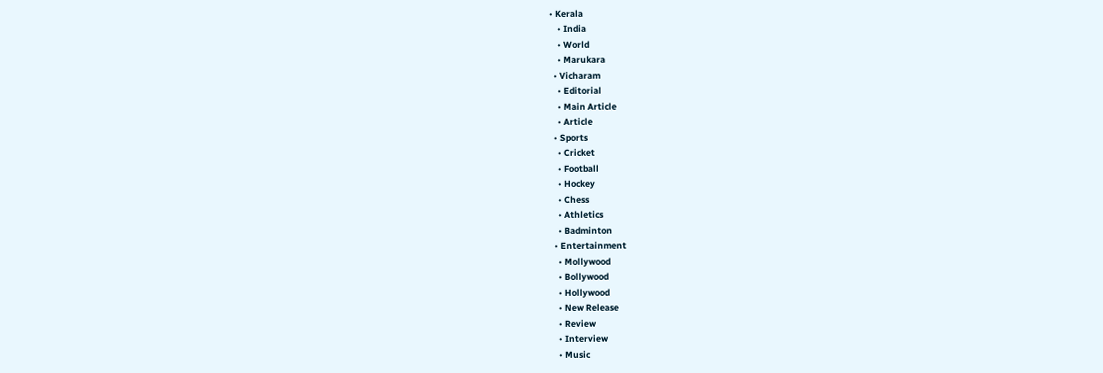• Kerala
    • India
    • World
    • Marukara
  • Vicharam
    • Editorial
    • Main Article
    • Article
  • Sports
    • Cricket
    • Football
    • Hockey
    • Chess
    • Athletics
    • Badminton
  • Entertainment
    • Mollywood
    • Bollywood
    • Hollywood
    • New Release
    • Review
    • Interview
    • Music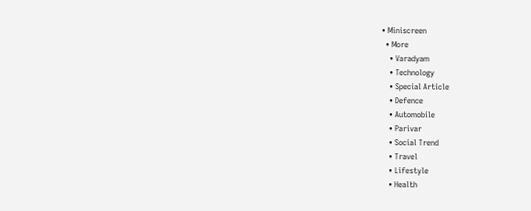• Miniscreen
  • More
    • Varadyam
    • Technology
    • Special Article
    • Defence
    • Automobile
    • Parivar
    • Social Trend
    • Travel
    • Lifestyle
    • Health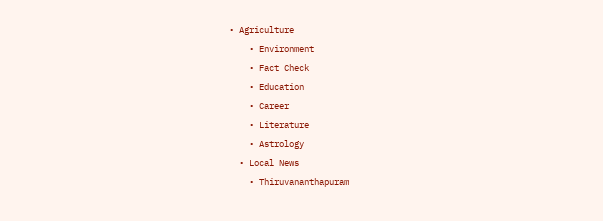• Agriculture
    • Environment
    • Fact Check
    • Education
    • Career
    • Literature
    • Astrology
  • Local News
    • Thiruvananthapuram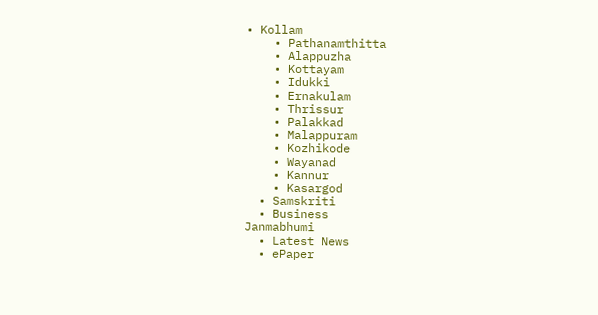• Kollam
    • Pathanamthitta
    • Alappuzha
    • Kottayam
    • Idukki
    • Ernakulam
    • Thrissur
    • Palakkad
    • Malappuram
    • Kozhikode
    • Wayanad
    • Kannur
    • Kasargod
  • Samskriti
  • Business
Janmabhumi
  • Latest News
  • ePaper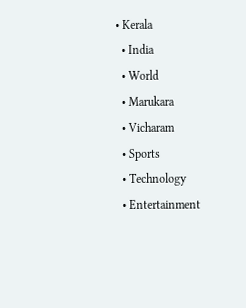• Kerala
  • India
  • World
  • Marukara
  • Vicharam
  • Sports
  • Technology
  • Entertainment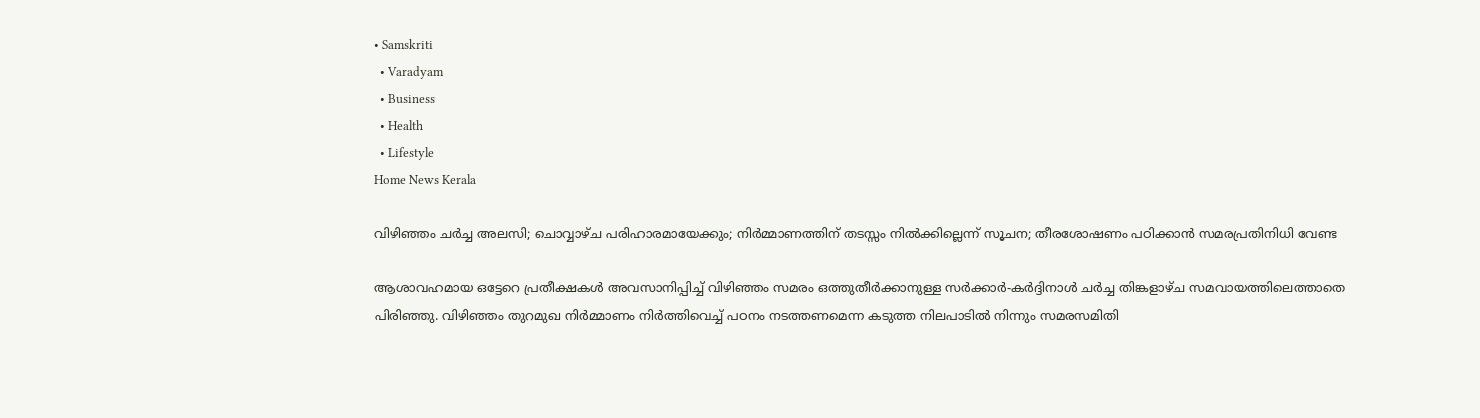• Samskriti
  • Varadyam
  • Business
  • Health
  • Lifestyle
Home News Kerala

വിഴിഞ്ഞം ചര്‍ച്ച അലസി; ചൊവ്വാഴ്ച പരിഹാരമായേക്കും; നിര്‍മ്മാണത്തിന് തടസ്സം നില്‍ക്കില്ലെന്ന് സൂചന; തീരശോഷണം പഠിക്കാന്‍ സമരപ്രതിനിധി വേണ്ട

ആശാവഹമായ ഒട്ടേറെ പ്രതീക്ഷകള്‍ അവസാനിപ്പിച്ച് വിഴിഞ്ഞം സമരം ഒത്തുതീര്‍ക്കാനുള്ള സര്‍ക്കാര്‍-കര്‍ദ്ദിനാള്‍ ചര്‍ച്ച തിങ്കളാഴ്ച സമവായത്തിലെത്താതെ പിരിഞ്ഞു. വിഴിഞ്ഞം തുറമുഖ നിര്‍മ്മാണം നിര്‍ത്തിവെച്ച് പഠനം നടത്തണമെന്ന കടുത്ത നിലപാടില്‍ നിന്നും സമരസമിതി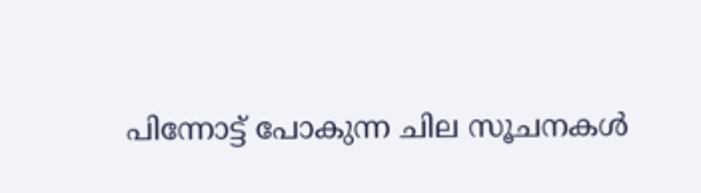പിന്നോട്ട് പോകുന്ന ചില സൂചനകള്‍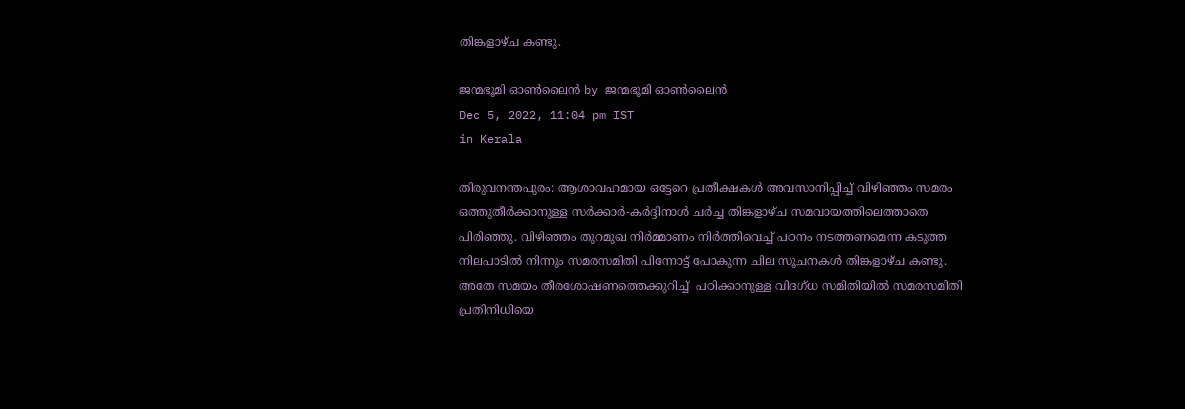തിങ്കളാഴ്ച കണ്ടു.

ജന്മഭൂമി ഓണ്‍ലൈന്‍ by ജന്മഭൂമി ഓണ്‍ലൈന്‍
Dec 5, 2022, 11:04 pm IST
in Kerala

തിരുവനന്തപുരം: ആശാവഹമായ ഒട്ടേറെ പ്രതീക്ഷകള്‍ അവസാനിപ്പിച്ച് വിഴിഞ്ഞം സമരം ഒത്തുതീര്‍ക്കാനുള്ള സര്‍ക്കാര്‍-കര്‍ദ്ദിനാള്‍ ചര്‍ച്ച തിങ്കളാഴ്ച സമവായത്തിലെത്താതെ പിരിഞ്ഞു. വിഴിഞ്ഞം തുറമുഖ നിര്‍മ്മാണം നിര്‍ത്തിവെച്ച് പഠനം നടത്തണമെന്ന കടുത്ത നിലപാടില്‍ നിന്നും സമരസമിതി പിന്നോട്ട് പോകുന്ന ചില സൂചനകള്‍ തിങ്കളാഴ്ച കണ്ടു. അതേ സമയം തീരശോഷണത്തെക്കുറിച്ച്  പഠിക്കാനുള്ള വിദഗ്ധ സമിതിയില്‍ സമരസമിതി പ്രതിനിധിയെ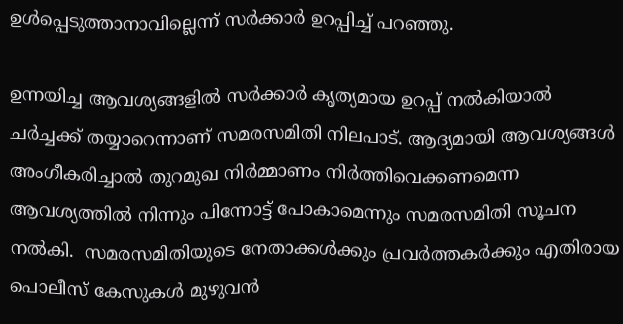ഉള്‍പ്പെടുത്താനാവില്ലെന്ന് സര്‍ക്കാര്‍ ഉറപ്പിച്ച് പറഞ്ഞു.

ഉന്നയിച്ച ആവശ്യങ്ങളിൽ സർക്കാർ കൃത്യമായ ഉറപ്പ് നൽകിയാൽ ചർച്ചക്ക് തയ്യാറെന്നാണ് സമരസമിതി നിലപാട്. ആദ്യമായി ആവശ്യങ്ങൾ അംഗീകരിച്ചാൽ തുറമുഖ നിർമ്മാണം നിർത്തിവെക്കണമെന്ന ആവശ്യത്തിൽ നിന്നും പിന്നോട്ട് പോകാമെന്നും സമരസമിതി സൂചന നല്‍കി.  സമരസമിതിയുടെ നേതാക്കള്‍ക്കും പ്രവര്‍ത്തകര്‍ക്കും എതിരായ പൊലീസ് കേസുകള്‍ മുഴുവന്‍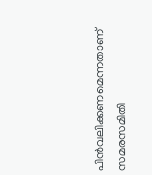പിന്‍വലിക്കണമെന്നതാണ് സമരസമിതി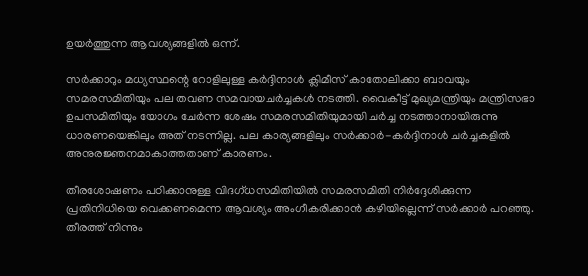ഉയര്‍ത്തുന്ന ആവശ്യങ്ങളില്‍ ഒന്ന്.

സർക്കാറും മധ്യസ്ഥന്റെ റോളിലുള്ള കർദ്ദിനാൾ ക്ലിമീസ് കാതോലിക്കാ ബാവയും സമരസമിതിയും പല തവണ സമവായചര്‍ച്ചകള്‍ നടത്തി. വൈകീട്ട് മുഖ്യമന്ത്രിയും മന്ത്രിസഭാ ഉപസമിതിയും യോഗം ചേർന്ന ശേഷം സമരസമിതിയുമായി ചർച്ച നടത്താനായിരുന്നു ധാരണയെങ്കിലും അത് നടന്നില്ല. പല കാര്യങ്ങളിലും സര്‍ക്കാര്‍-കര്‍ദ്ദിനാള്‍ ചര്‍ച്ചകളില്‍ അനുരജ്ഞനമാകാത്തതാണ് കാരണം.

തീരശോഷണം പഠിക്കാനുള്ള വിദഗ്ധസമിതിയിൽ സമരസമിതി നിർദ്ദേശിക്കുന്ന പ്രതിനിധിയെ വെക്കണമെന്ന ആവശ്യം അംഗീകരിക്കാന്‍ കഴിയില്ലെന്ന് സർക്കാർ പറഞ്ഞു. തീരത്ത് നിന്നും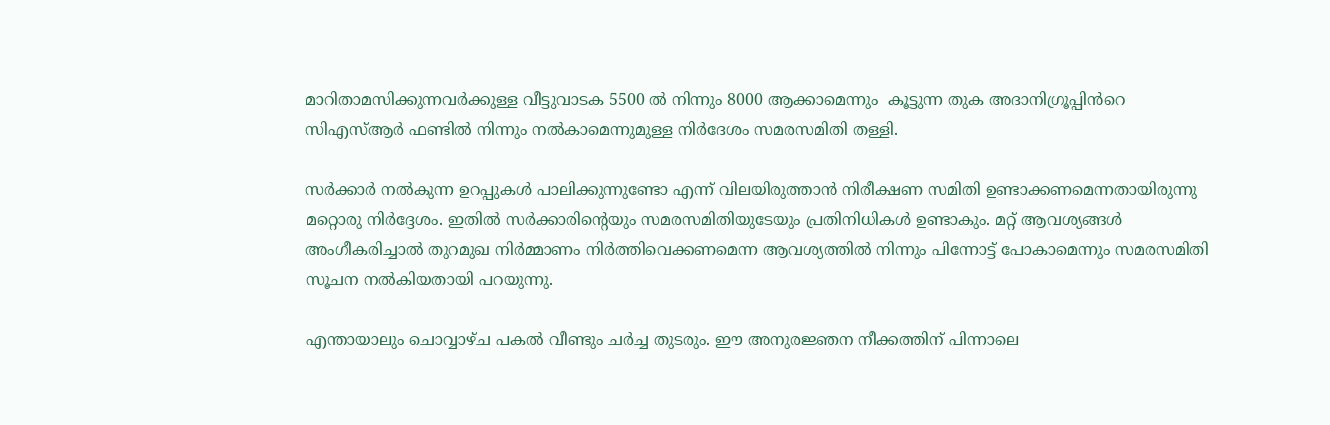മാറിതാമസിക്കുന്നവർക്കുള്ള വീട്ടുവാടക 5500 ൽ നിന്നും 8000 ആക്കാമെന്നും  കൂട്ടുന്ന തുക അദാനിഗ്രൂപ്പിൻറെ സിഎസ്ആർ ഫണ്ടിൽ നിന്നും നൽകാമെന്നുമുള്ള നിര്‍ദേശം സമരസമിതി തള്ളി.

സർക്കാർ നൽകുന്ന ഉറപ്പുകൾ പാലിക്കുന്നുണ്ടോ എന്ന് വിലയിരുത്താൻ നിരീക്ഷണ സമിതി ഉണ്ടാക്കണമെന്നതായിരുന്നു മറ്റൊരു നിർദ്ദേശം. ഇതിൽ സർക്കാരിന്റെയും സമരസമിതിയുടേയും പ്രതിനിധികൾ ഉണ്ടാകും. മറ്റ് ആവശ്യങ്ങൾ അംഗീകരിച്ചാൽ തുറമുഖ നിർമ്മാണം നിർത്തിവെക്കണമെന്ന ആവശ്യത്തിൽ നിന്നും പിന്നോട്ട് പോകാമെന്നും സമരസമിതി സൂചന നല്‍കിയതായി പറയുന്നു.

എന്തായാലും ചൊവ്വാഴ്ച പകൽ വീണ്ടും ചര്‍ച്ച തുടരും. ഈ അനുരജ്ഞന നീക്കത്തിന് പിന്നാലെ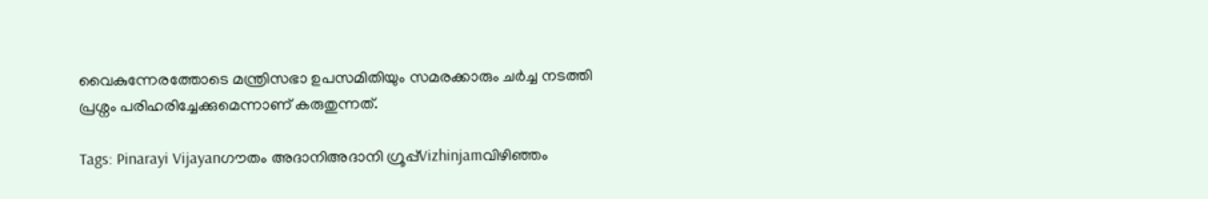വൈകുന്നേരത്തോടെ മന്ത്രിസഭാ ഉപസമിതിയും സമരക്കാരും ചർച്ച നടത്തി പ്രശ്നം പരിഹരിച്ചേക്കുമെന്നാണ് കരുതുന്നത്.

Tags: Pinarayi Vijayanഗൗതം അദാനിഅദാനി ഗ്രൂപ്പ്Vizhinjamവിഴിഞ്ഞം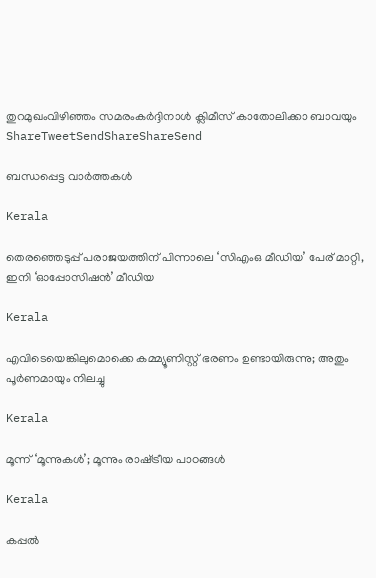തുറമുഖംവിഴിഞ്ഞം സമരംകർദ്ദിനാൾ ക്ലിമീസ് കാതോലിക്കാ ബാവയും
ShareTweetSendShareShareSend

ബന്ധപ്പെട്ട വാര്‍ത്തകള്‍

Kerala

തെരഞ്ഞെടുപ്പ് പരാജയത്തിന് പിന്നാലെ ‘സിഎംഒ മീഡിയ’ പേര് മാറ്റി, ഇനി ‘ഓപ്പോസിഷന്‍’ മീഡിയ

Kerala

എവിടെയെങ്കിലുമൊക്കെ കമ്മ്യൂണിസ്റ്റ് ഭരണം ഉണ്ടായിരുന്നു; അതും പൂര്‍ണമായും നിലച്ചു

Kerala

മൂന്ന് ‘മൂന്നുകള്‍’; മൂന്നും രാഷ്‌ട്രീയ പാഠങ്ങള്‍

Kerala

കപ്പല്‍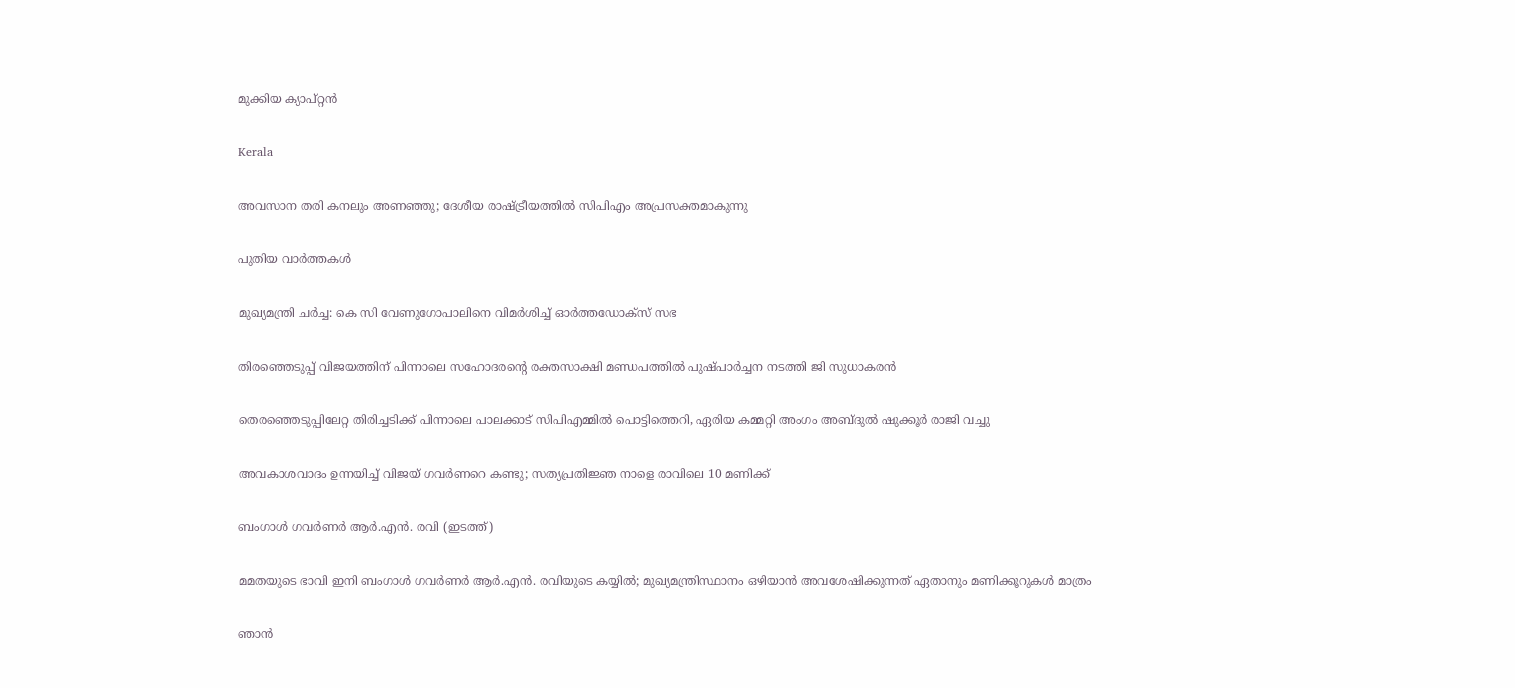മുക്കിയ ക്യാപ്റ്റന്‍

Kerala

അവസാന തരി കനലും അണഞ്ഞു; ദേശീയ രാഷ്‌ട്രീയത്തില്‍ സിപിഎം അപ്രസക്തമാകുന്നു

പുതിയ വാര്‍ത്തകള്‍

മുഖ്യമന്ത്രി ചര്‍ച്ച: കെ സി വേണുഗോപാലിനെ വിമര്‍ശിച്ച് ഓര്‍ത്തഡോക്സ് സഭ

തിരഞ്ഞെടുപ്പ് വിജയത്തിന് പിന്നാലെ സഹോദരന്റെ രക്തസാക്ഷി മണ്ഡപത്തില്‍ പുഷ്പാര്‍ച്ചന നടത്തി ജി സുധാകരന്‍

തെരഞ്ഞെടുപ്പിലേറ്റ തിരിച്ചടിക്ക് പിന്നാലെ പാലക്കാട് സിപിഎമ്മില്‍ പൊട്ടിത്തെറി, ഏരിയ കമ്മറ്റി അംഗം അബ്ദുല്‍ ഷുക്കൂര്‍ രാജി വച്ചു

അവകാശവാദം ഉന്നയിച്ച് വിജയ് ഗവർണറെ കണ്ടു; സത്യപ്രതിജ്ഞ നാളെ രാവിലെ 10 മണിക്ക്

ബംഗാള്‍ ഗവര്‍ണര്‍ ആര്‍.എന്‍. രവി (ഇടത്ത്)

മമതയുടെ ഭാവി ഇനി ബംഗാള്‍ ഗവര്‍ണര്‍ ആര്‍.എന്‍. രവിയുടെ കയ്യില്‍; മുഖ്യമന്ത്രിസ്ഥാനം ഒഴിയാന്‍ അവശേഷിക്കുന്നത് ഏതാനും മണിക്കൂറുകള്‍ മാത്രം

ഞാൻ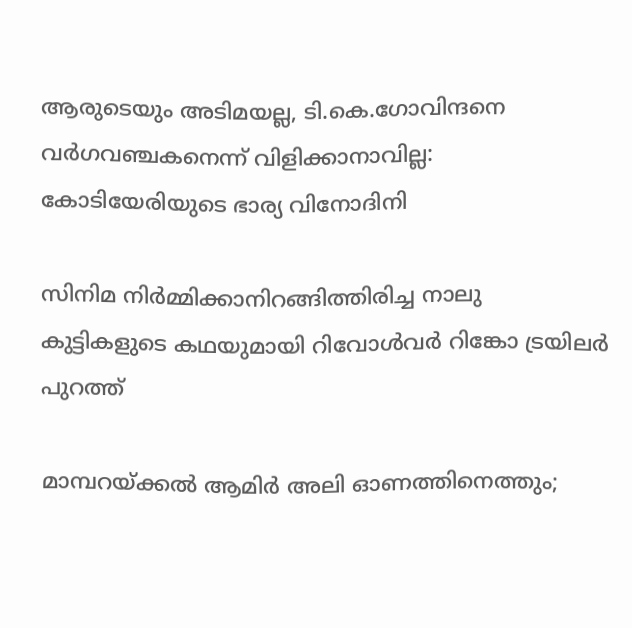ആരുടെയും അടിമയല്ല, ടി.കെ.ഗോവിന്ദനെ വർഗവഞ്ചകനെന്ന് വിളിക്കാനാവില്ല: കോടിയേരിയുടെ ഭാര്യ വിനോദിനി

സിനിമ നിർമ്മിക്കാനിറങ്ങിത്തിരിച്ച നാലു കുട്ടികളുടെ കഥയുമായി റിവോൾവർ റിങ്കോ ട്രയിലർ പുറത്ത്

മാമ്പറയ്‌ക്കൽ ആമിർ അലി ഓണത്തിനെത്തും;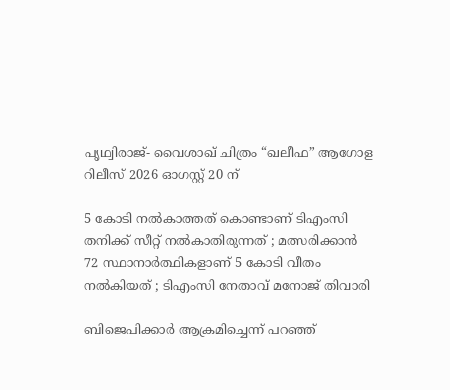പൃഥ്വിരാജ്- വൈശാഖ് ചിത്രം “ഖലീഫ” ആഗോള റിലീസ് 2026 ഓഗസ്റ്റ് 20 ന്

5 കോടി നൽകാത്തത് കൊണ്ടാണ് ടിഎംസി തനിക്ക് സീറ്റ് നൽകാതിരുന്നത് ; മത്സരിക്കാൻ 72 സ്ഥാനാർത്ഥികളാണ് 5 കോടി വീതം നൽകിയത് ; ടിഎംസി നേതാവ് മനോജ് തിവാരി

ബിജെപിക്കാർ ആക്രമിച്ചെന്ന് പറഞ്ഞ്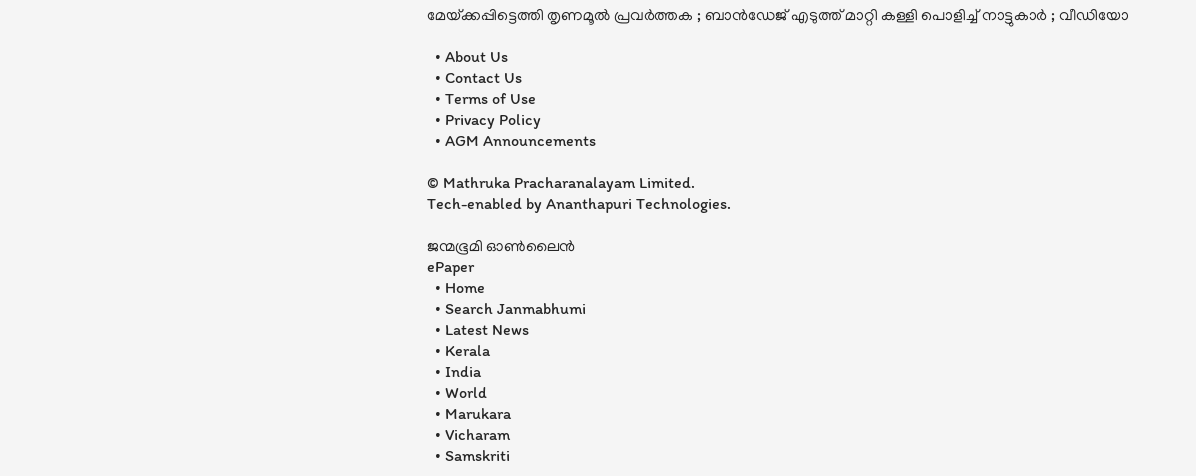മേയ്‌ക്കപ്പിട്ടെത്തി തൃണമൂൽ പ്രവർത്തക ; ബാൻഡേജ് എടുത്ത് മാറ്റി കള്ളി പൊളിച്ച് നാട്ടുകാർ ; വീഡിയോ

  • About Us
  • Contact Us
  • Terms of Use
  • Privacy Policy
  • AGM Announcements

© Mathruka Pracharanalayam Limited.
Tech-enabled by Ananthapuri Technologies.

ജന്മഭൂമി ഓണ്‍ലൈന്‍
ePaper
  • Home
  • Search Janmabhumi
  • Latest News
  • Kerala
  • India
  • World
  • Marukara
  • Vicharam
  • Samskriti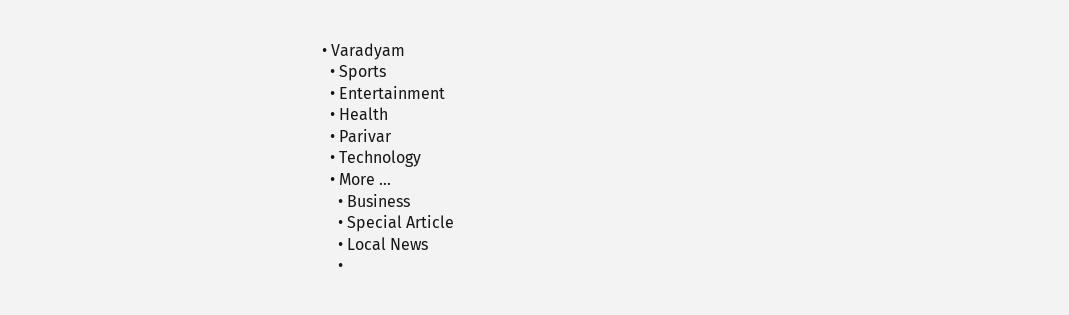• Varadyam
  • Sports
  • Entertainment
  • Health
  • Parivar
  • Technology
  • More …
    • Business
    • Special Article
    • Local News
    •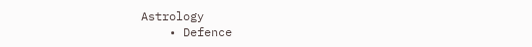Astrology
    • Defence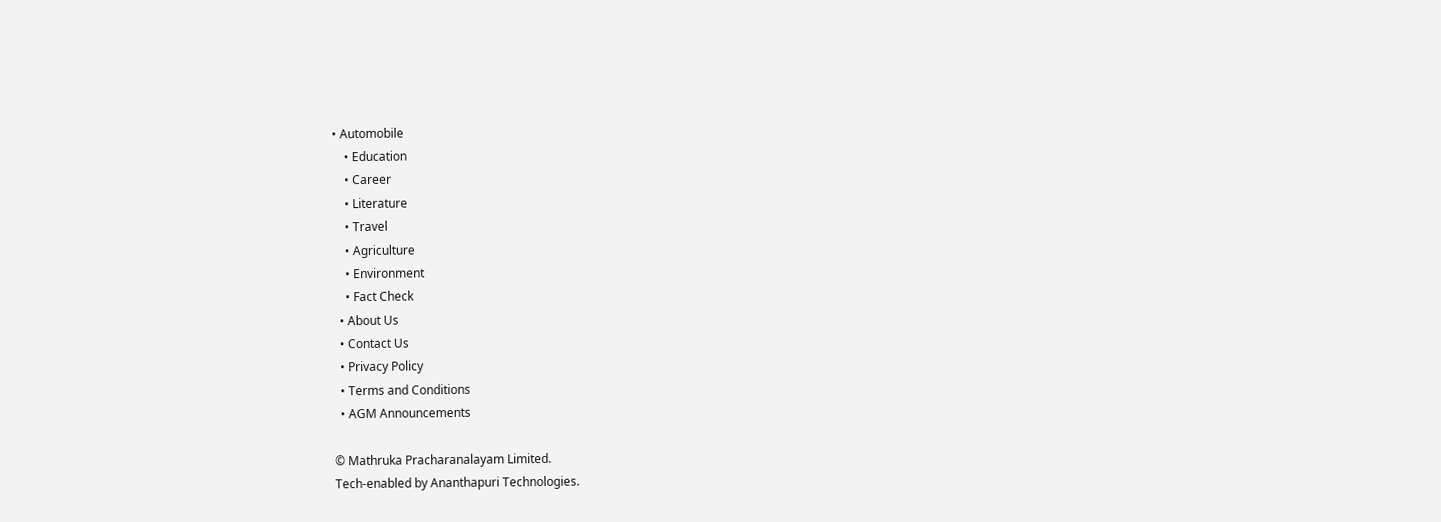• Automobile
    • Education
    • Career
    • Literature
    • Travel
    • Agriculture
    • Environment
    • Fact Check
  • About Us
  • Contact Us
  • Privacy Policy
  • Terms and Conditions
  • AGM Announcements

© Mathruka Pracharanalayam Limited.
Tech-enabled by Ananthapuri Technologies.